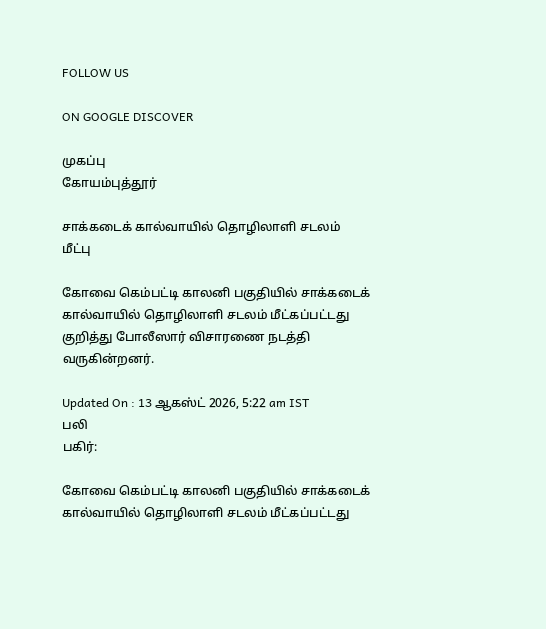FOLLOW US

ON GOOGLE DISCOVER

முகப்பு
கோயம்புத்தூர்

சாக்கடைக் கால்வாயில் தொழிலாளி சடலம் மீட்பு

கோவை கெம்பட்டி காலனி பகுதியில் சாக்கடைக் கால்வாயில் தொழிலாளி சடலம் மீட்கப்பட்டது குறித்து போலீஸார் விசாரணை நடத்தி வருகின்றனர்.

Updated On : 13 ஆகஸ்ட் 2026, 5:22 am IST
பலி
பகிர்:

கோவை கெம்பட்டி காலனி பகுதியில் சாக்கடைக் கால்வாயில் தொழிலாளி சடலம் மீட்கப்பட்டது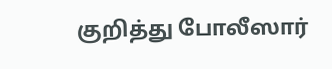குறித்து போலீஸார்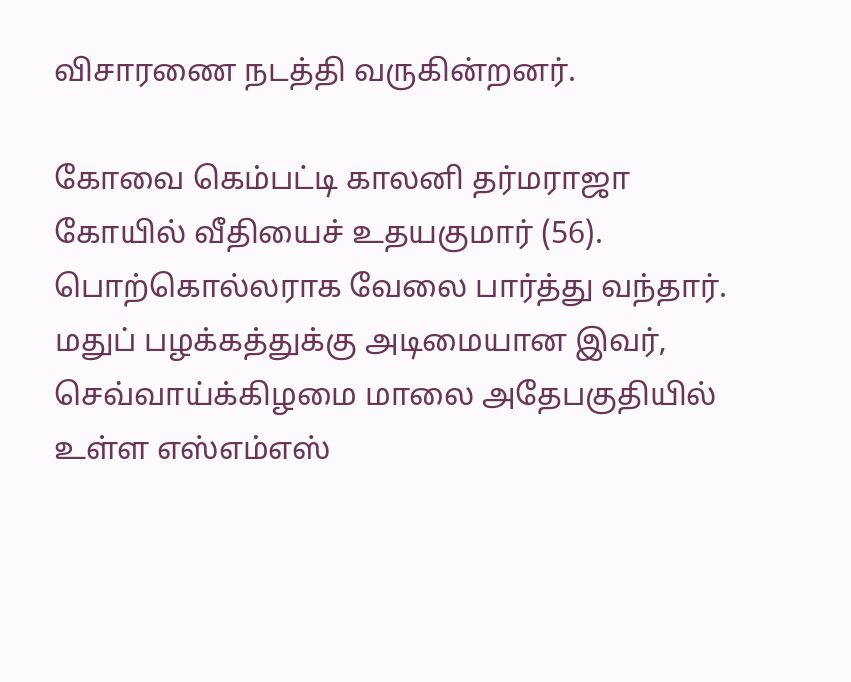விசாரணை நடத்தி வருகின்றனர்.

கோவை கெம்பட்டி காலனி தர்மராஜா கோயில் வீதியைச் உதயகுமார் (56). பொற்கொல்லராக வேலை பார்த்து வந்தார். மதுப் பழக்கத்துக்கு அடிமையான இவர், செவ்வாய்க்கிழமை மாலை அதேபகுதியில் உள்ள எஸ்எம்எஸ்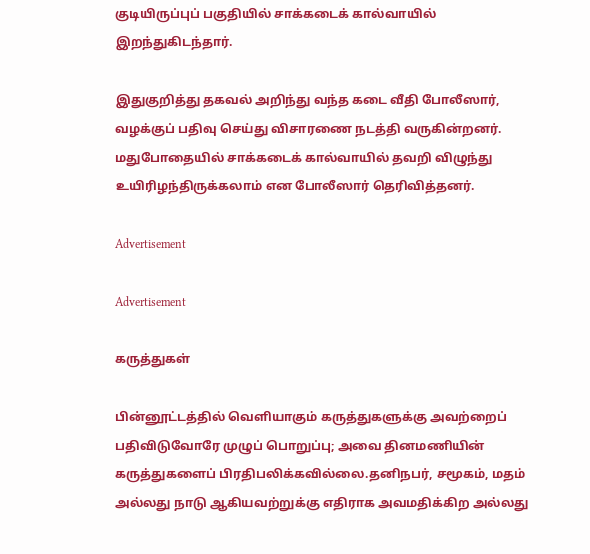குடியிருப்புப் பகுதியில் சாக்கடைக் கால்வாயில் இறந்துகிடந்தார்.

இதுகுறித்து தகவல் அறிந்து வந்த கடை வீதி போலீஸார், வழக்குப் பதிவு செய்து விசாரணை நடத்தி வருகின்றனர். மதுபோதையில் சாக்கடைக் கால்வாயில் தவறி விழுந்து உயிரிழந்திருக்கலாம் என போலீஸார் தெரிவித்தனர்.

Advertisement

Advertisement

கருத்துகள்

பின்னூட்டத்தில் வெளியாகும் கருத்துகளுக்கு அவற்றைப் பதிவிடுவோரே முழுப் பொறுப்பு; அவை தினமணியின் கருத்துகளைப் பிரதிபலிக்கவில்லை.தனிநபர், சமூகம், மதம் அல்லது நாடு ஆகியவற்றுக்கு எதிராக அவமதிக்கிற அல்லது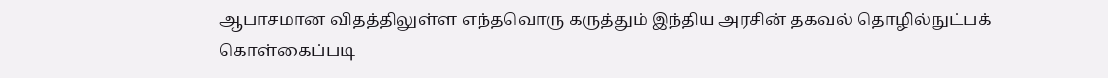ஆபாசமான விதத்திலுள்ள எந்தவொரு கருத்தும் இந்திய அரசின் தகவல் தொழில்நுட்பக் கொள்கைப்படி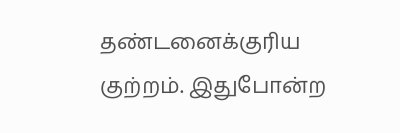தண்டனைக்குரிய குற்றம். இதுபோன்ற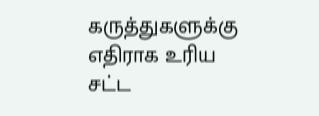கருத்துகளுக்கு எதிராக உரிய சட்ட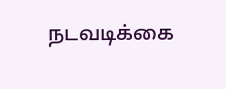நடவடிக்கை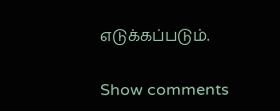எடுக்கப்படும்.

Show comments